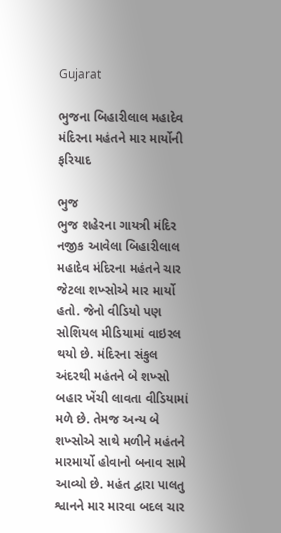Gujarat

ભુજના બિહારીલાલ મહાદેવ મંદિરના મહંતને માર માર્યોની ફરિયાદ

ભુજ
ભુજ શહેરના ગાયત્રી મંદિર નજીક આવેલા બિહારીલાલ મહાદેવ મંદિરના મહંતને ચાર જેટલા શખ્સોએ માર માર્યો હતો. જેનો વીડિયો પણ સોશિયલ મીડિયામાં વાઇરલ થયો છે. મંદિરના સંકુલ અંદરથી મહંતને બે શખ્સો બહાર ખેંચી લાવતા વીડિયામાં મળે છે. તેમજ અન્ય બે શખ્સોએ સાથે મળીને મહંતને મારમાર્યો હોવાનો બનાવ સામે આવ્યો છે. મહંત દ્વારા પાલતુ શ્વાનને માર મારવા બદલ ચાર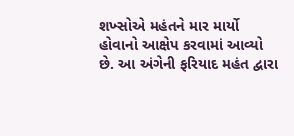શખ્સોએ મહંતને માર માર્યો હોવાનો આક્ષેપ કરવામાં આવ્યો છે. આ અંગેની ફરિયાદ મહંત દ્વારા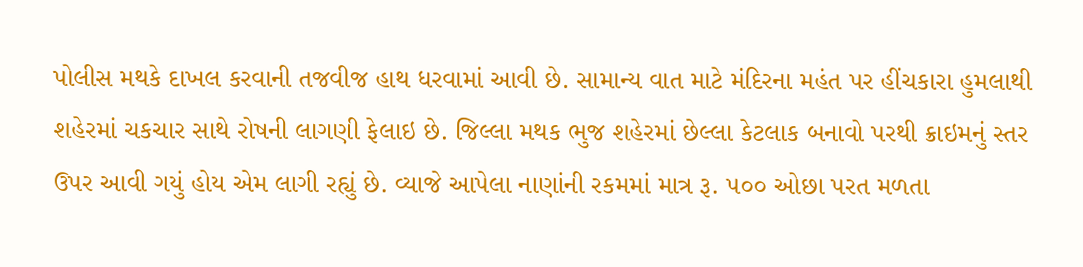પોલીસ મથકે દાખલ કરવાની તજવીજ હાથ ધરવામાં આવી છે. સામાન્ય વાત માટે મંદિરના મહંત પર હીંચકારા હુમલાથી શહેરમાં ચકચાર સાથે રોષની લાગણી ફેલાઇ છે. જિલ્લા મથક ભુજ શહેરમાં છેલ્લા કેટલાક બનાવો પરથી ક્રાઇમનું સ્તર ઉપર આવી ગયું હોય એમ લાગી રહ્યું છે. વ્યાજે આપેલા નાણાંની રકમમાં માત્ર રૂ. ૫૦૦ ઓછા પરત મળતા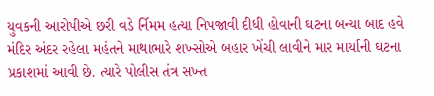યુવકની આરોપીએ છરી વડે ર્નિમમ હત્યા નિપજાવી દીધી હોવાની ઘટના બન્યા બાદ હવે મંદિર અંદર રહેલા મહંતને માથાભારે શખ્સોએ બહાર ખેંચી લાવીને માર માર્યાની ઘટના પ્રકાશમાં આવી છે. ત્યારે પોલીસ તંત્ર સખ્ત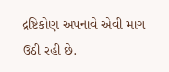દ્રષ્ટિકોણ અપનાવે એવી માગ ઉઠી રહી છે.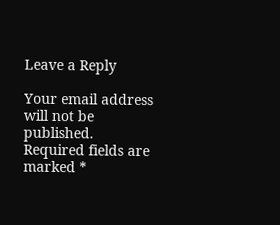Leave a Reply

Your email address will not be published. Required fields are marked *